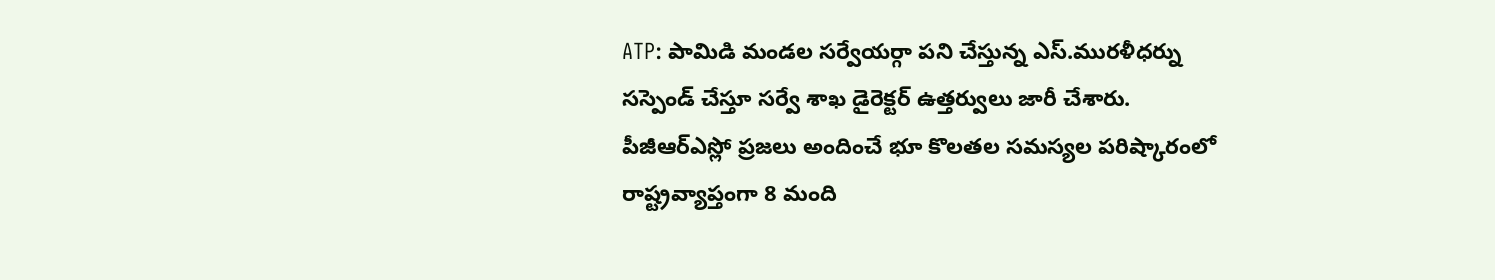ATP: పామిడి మండల సర్వేయర్గా పని చేస్తున్న ఎస్.మురళీధర్ను సస్పెండ్ చేస్తూ సర్వే శాఖ డైరెక్టర్ ఉత్తర్వులు జారీ చేశారు. పీజీఆర్ఎస్లో ప్రజలు అందించే భూ కొలతల సమస్యల పరిష్కారంలో రాష్ట్రవ్యాప్తంగా 8 మంది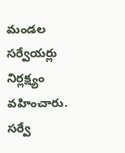మండల సర్వేయర్లు నిర్లక్ష్యం వహించారు. సర్వే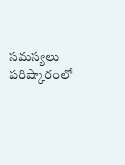సమస్యలు పరిష్కారంలో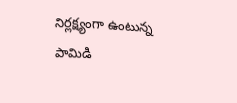నిర్లక్ష్యంగా ఉంటున్న పామిడి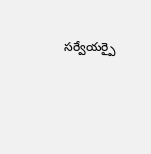సర్వేయర్పై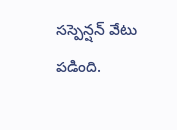సస్పెన్షన్ వేటు పడింది.